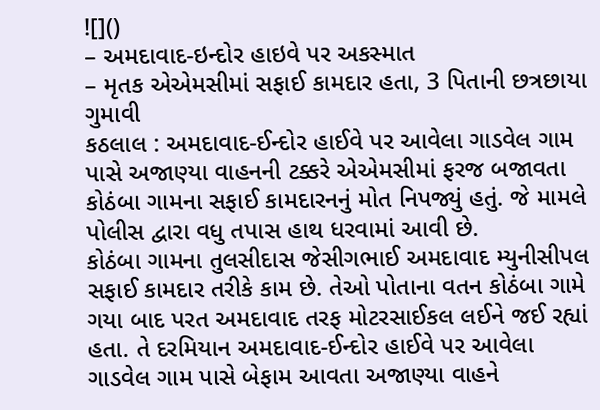![]()
– અમદાવાદ-ઇન્દોર હાઇવે પર અકસ્માત
– મૃતક એએમસીમાં સફાઈ કામદાર હતા, 3 પિતાની છત્રછાયા ગુમાવી
કઠલાલ : અમદાવાદ-ઈન્દોર હાઈવે પર આવેલા ગાડવેલ ગામ પાસે અજાણ્યા વાહનની ટક્કરે એએમસીમાં ફરજ બજાવતા કોઠંબા ગામના સફાઈ કામદારનનું મોત નિપજ્યું હતું. જે મામલે પોલીસ દ્વારા વધુ તપાસ હાથ ધરવામાં આવી છે.
કોઠંબા ગામના તુલસીદાસ જેસીગભાઈ અમદાવાદ મ્યુનીસીપલ સફાઈ કામદાર તરીકે કામ છે. તેઓ પોતાના વતન કોઠંબા ગામે ગયા બાદ પરત અમદાવાદ તરફ મોટરસાઈકલ લઈને જઈ રહ્યાં હતા. તે દરમિયાન અમદાવાદ-ઈન્દોર હાઈવે પર આવેલા ગાડવેલ ગામ પાસે બેફામ આવતા અજાણ્યા વાહને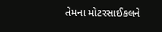તેમના મોટરસાઈકલને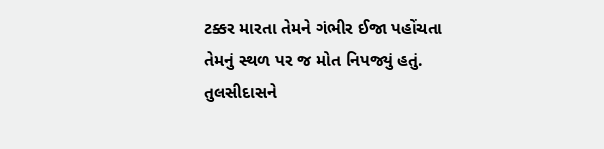ટક્કર મારતા તેમને ગંભીર ઈજા પહોંચતા તેમનું સ્થળ પર જ મોત નિપજ્યું હતું. તુલસીદાસને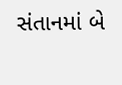સંતાનમાં બે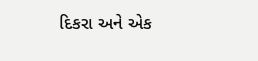દિકરા અને એક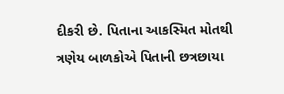દીકરી છે. પિતાના આકસ્મિત મોતથી ત્રણેય બાળકોએ પિતાની છત્રછાયા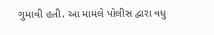ગુમાવી હતી. આ મામલે પોલીસ દ્વારા વધુ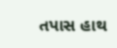તપાસ હાથ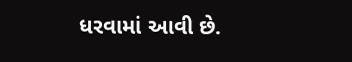ધરવામાં આવી છે.